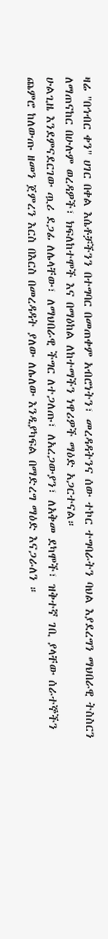ዛሬ "በኅብር ቀን" ሀገር በቀል እሴቶቻችንን በተግባር በመጠቀም አብሮነትን፣ መረዳዳትንና ሰው ተኮር ተግባራትን ባህል እያደረግን ማህበራዊ ትስስርን ለማጠናከር በሁሉም ወረዳዎች፣ ክፍለከተሞች እና በማዕከል ለከተማችን ነዋሪዎች ማዕድ አጋርተናል።
ሁልጊዜ እንደምናደርገው ጧሪ ደጋፊ ለሌላቸው፣ ለማህበራዊ ችግር ለተጋለጡ፣ ለአረጋውያን፣ ለአቅመ ደካሞች፣ ዝቅተኛ ገቢ ያላቸው ሰራተኞችን ጨምሮ ከለውጡ ዘመን ጀምረን እርስ በእርስ በመረዳዳት ያለው ለሌለው እንዲያካፍል በማድረግ ማዕድ እናጋራለን ።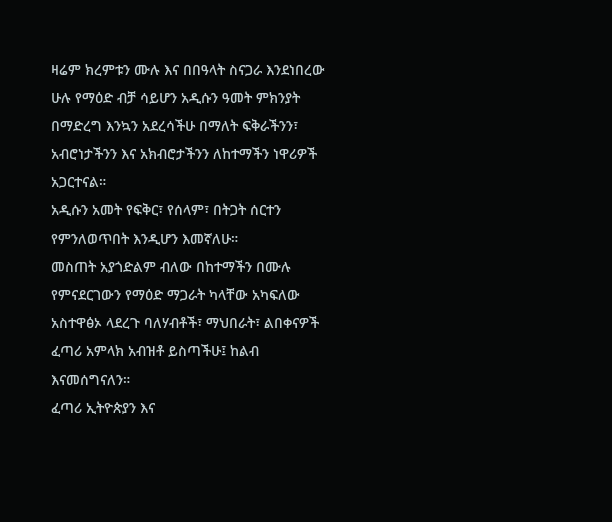ዛሬም ክረምቱን ሙሉ እና በበዓላት ስናጋራ እንደነበረው ሁሉ የማዕድ ብቻ ሳይሆን አዲሱን ዓመት ምክንያት በማድረግ እንኳን አደረሳችሁ በማለት ፍቅራችንን፣ አብሮነታችንን እና አክብሮታችንን ለከተማችን ነዋሪዎች አጋርተናል።
አዲሱን አመት የፍቅር፣ የሰላም፣ በትጋት ሰርተን የምንለወጥበት እንዲሆን እመኛለሁ።
መስጠት አያጎድልም ብለው በከተማችን በሙሉ የምናደርገውን የማዕድ ማጋራት ካላቸው አካፍለው አስተዋፅኦ ላደረጉ ባለሃብቶች፣ ማህበራት፣ ልበቀናዎች ፈጣሪ አምላክ አብዝቶ ይስጣችሁ፤ ከልብ እናመሰግናለን።
ፈጣሪ ኢትዮጵያን እና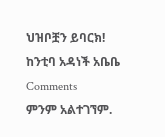ህዝቦቿን ይባርክ!
ከንቲባ አዳነች አቤቤ
Comments
ምንም አልተገኘም.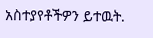አስተያየቶችዎን ይተዉት.